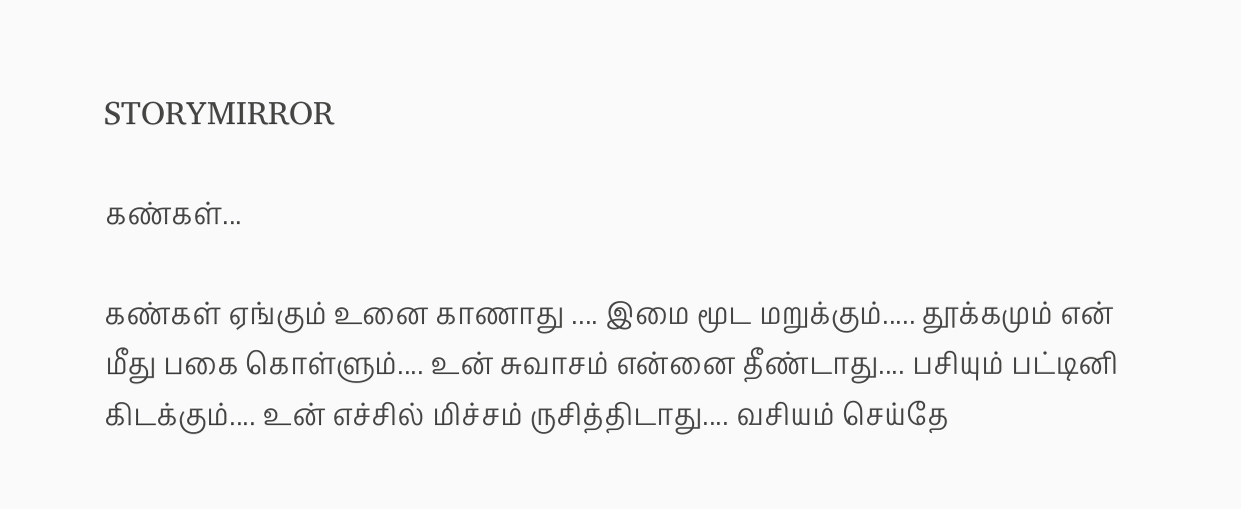STORYMIRROR

கண்கள்...

கண்கள் ஏங்கும் உனை காணாது .... இமை மூட மறுக்கும்..... தூக்கமும் என் மீது பகை கொள்ளும்.... உன் சுவாசம் என்னை தீண்டாது.... பசியும் பட்டினி கிடக்கும்.... உன் எச்சில் மிச்சம் ருசித்திடாது.... வசியம் செய்தே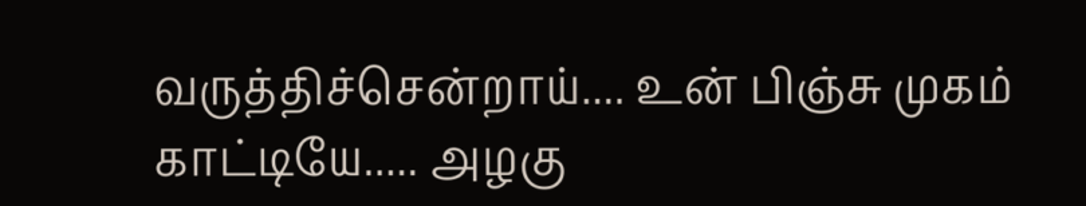வருத்திச்சென்றாய்.... உன் பிஞ்சு முகம் காட்டியே..... அழகு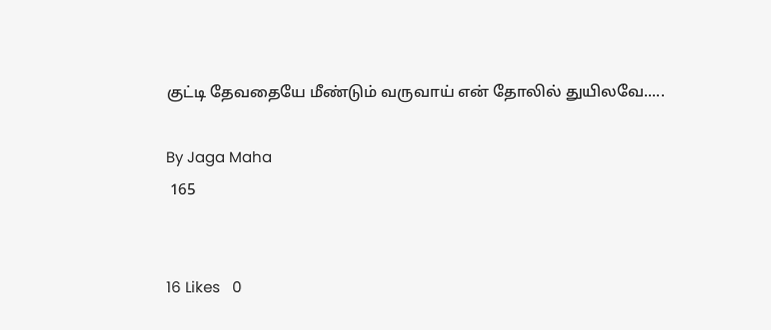குட்டி தேவதையே மீண்டும் வருவாய் என் தோலில் துயிலவே.....

By Jaga Maha
 165


16 Likes   0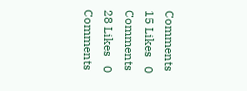Comments
15 Likes   0 Comments
28 Likes   0 Comments